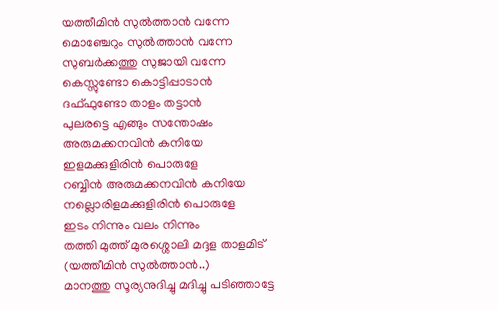യത്തീമിൻ സുൽത്താൻ വന്നേ
മൊഞ്ചേറും സുൽത്താൻ വന്നേ
സുബർക്കത്തു സുജായി വന്നേ
കെസ്സുണ്ടോ കൊട്ടിപ്പാടാൻ
ദഫ്ഫുണ്ടോ താളം തട്ടാൻ
പുലരട്ടെ എങ്ങും സന്തോഷം
അരുമക്കനവിൻ കനിയേ
ഇളമക്കുളിരിൻ പൊരുളേ
റബ്ബിൻ അരുമക്കനവിൻ കനിയേ
നല്ലൊരിളമക്കുളിരിൻ പൊരുളേ
ഇടം നിന്നും വലം നിന്നും
തത്തി മുത്ത് മുരശ്ശൊലി മദ്ദള താളമിട്
(യത്തീമിൻ സുൽത്താൻ..)
മാനത്തു സൂര്യനുദിച്ചു മദിച്ചു പടിഞ്ഞാട്ടേ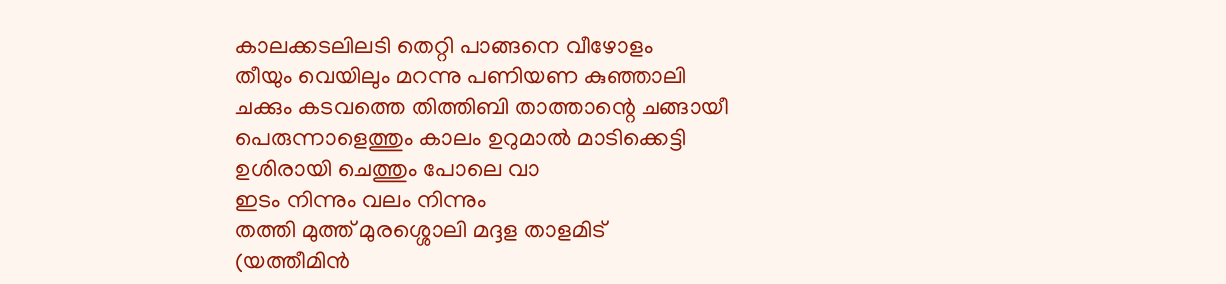കാലക്കടലിലടി തെറ്റി പാങ്ങനെ വീഴോളം
തീയും വെയിലും മറന്നു പണിയണ കുഞ്ഞാലി
ചക്കും കടവത്തെ തിത്തിബി താത്താന്റെ ചങ്ങായീ
പെരുന്നാളെത്തും കാലം ഉറുമാൽ മാടിക്കെട്ടി
ഉശിരായി ചെത്തും പോലെ വാ
ഇടം നിന്നും വലം നിന്നും
തത്തി മുത്ത് മുരശ്ശൊലി മദ്ദള താളമിട്
(യത്തീമിൻ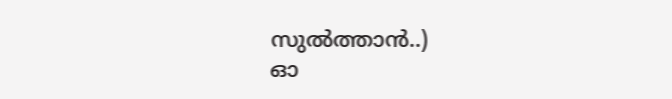സുൽത്താൻ..)
ഓ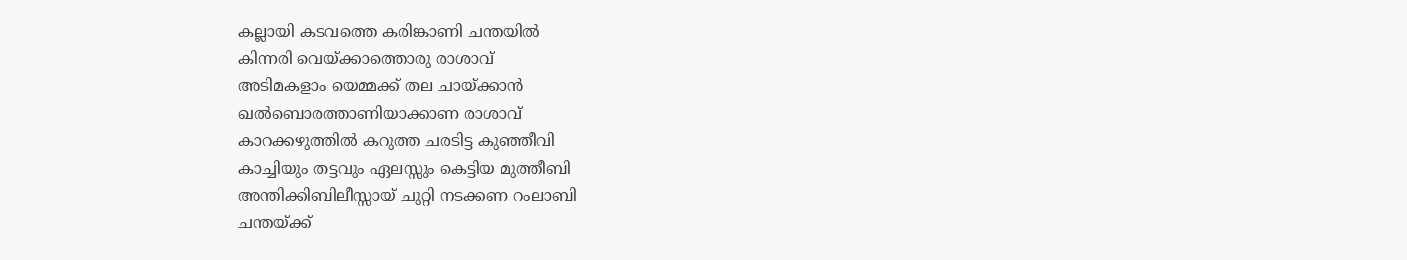കല്ലായി കടവത്തെ കരിങ്കാണി ചന്തയിൽ
കിന്നരി വെയ്ക്കാത്തൊരു രാശാവ്
അടിമകളാം യെമ്മക്ക് തല ചായ്ക്കാൻ
ഖൽബൊരത്താണിയാക്കാണ രാശാവ്
കാറക്കഴുത്തിൽ കറുത്ത ചരടിട്ട കുഞ്ഞീവി
കാച്ചിയും തട്ടവും ഏലസ്സും കെട്ടിയ മുത്തീബി
അന്തിക്കിബിലീസ്സായ് ചുറ്റി നടക്കണ റംലാബി
ചന്തയ്ക്ക്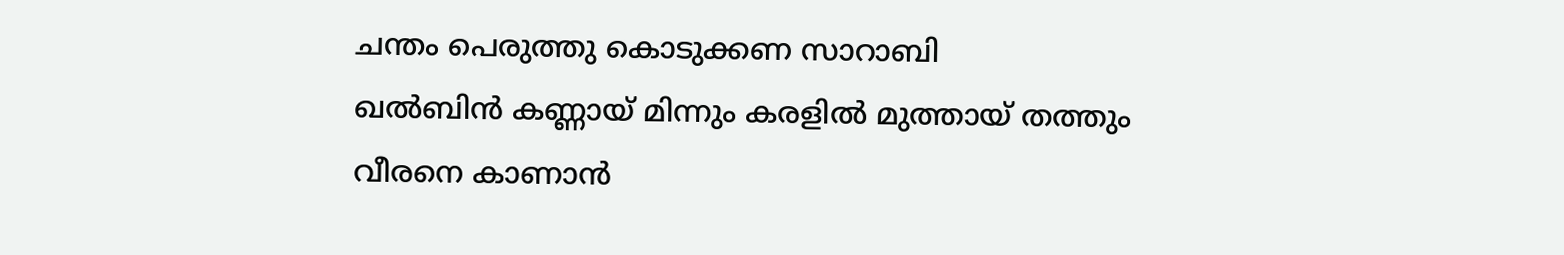ചന്തം പെരുത്തു കൊടുക്കണ സാറാബി
ഖൽബിൻ കണ്ണായ് മിന്നും കരളിൽ മുത്തായ് തത്തും
വീരനെ കാണാൻ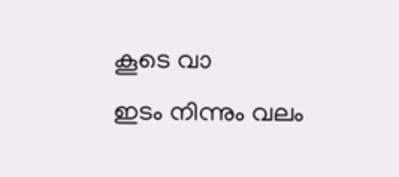കൂടെ വാ
ഇടം നിന്നും വലം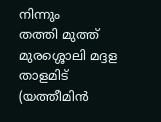നിന്നും
തത്തി മുത്ത് മുരശ്ശൊലി മദ്ദള താളമിട്
(യത്തീമിൻ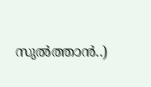സുൽത്താൻ..)